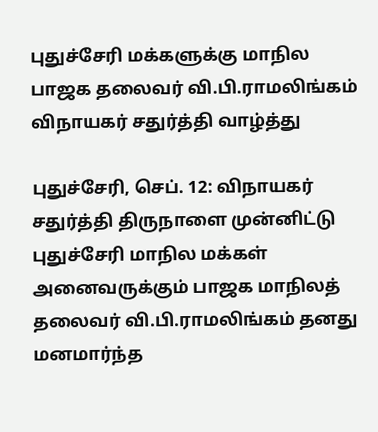புதுச்சேரி மக்களுக்கு மாநில பாஜக தலைவர் வி.பி.ராமலிங்கம் விநாயகர் சதுர்த்தி வாழ்த்து

புதுச்சேரி, செப். 12: விநாயகர் சதுர்த்தி திருநாளை முன்னிட்டு புதுச்சேரி மாநில மக்கள் அனைவருக்கும் பாஜக மாநிலத் தலைவர் வி.பி.ராமலிங்கம் தனது மனமார்ந்த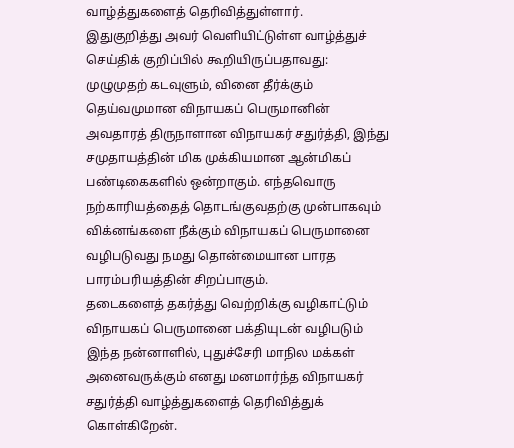வாழ்த்துகளைத் தெரிவித்துள்ளார்.
இதுகுறித்து அவர் வெளியிட்டுள்ள வாழ்த்துச் செய்திக் குறிப்பில் கூறியிருப்பதாவது: முழுமுதற் கடவுளும், வினை தீர்க்கும் தெய்வமுமான விநாயகப் பெருமானின் அவதாரத் திருநாளான விநாயகர் சதுர்த்தி, இந்து சமுதாயத்தின் மிக முக்கியமான ஆன்மிகப் பண்டிகைகளில் ஒன்றாகும். எந்தவொரு நற்காரியத்தைத் தொடங்குவதற்கு முன்பாகவும் விக்னங்களை நீக்கும் விநாயகப் பெருமானை வழிபடுவது நமது தொன்மையான பாரத பாரம்பரியத்தின் சிறப்பாகும்.
தடைகளைத் தகர்த்து வெற்றிக்கு வழிகாட்டும் விநாயகப் பெருமானை பக்தியுடன் வழிபடும் இந்த நன்னாளில், புதுச்சேரி மாநில மக்கள் அனைவருக்கும் எனது மனமார்ந்த விநாயகர் சதுர்த்தி வாழ்த்துகளைத் தெரிவித்துக் கொள்கிறேன்.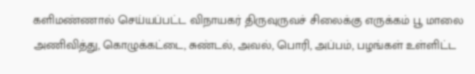களிமண்ணால் செய்யப்பட்ட விநாயகர் திருவுருவச் சிலைக்கு எருக்கம் பூ மாலை அணிவித்து, கொழுக்கட்டை, சுண்டல், அவல், பொரி, அப்பம், பழங்கள் உள்ளிட்ட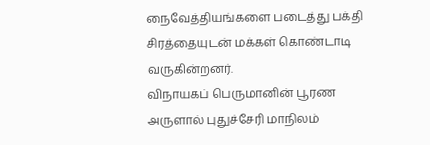நைவேத்தியங்களை படைத்து பக்தி சிரத்தையுடன் மக்கள் கொண்டாடி வருகின்றனர்.
விநாயகப் பெருமானின் பூரண அருளால் புதுச்சேரி மாநிலம்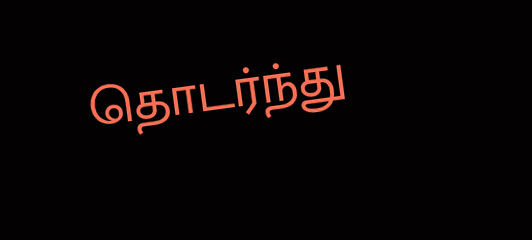தொடர்ந்து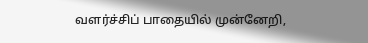வளர்ச்சிப் பாதையில் முன்னேறி,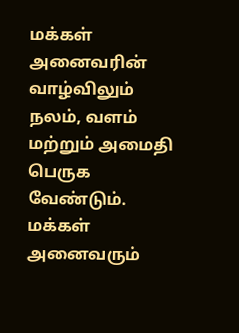மக்கள் அனைவரின் வாழ்விலும் நலம், வளம் மற்றும் அமைதி பெருக வேண்டும். மக்கள் அனைவரும்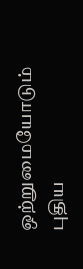ஒற்றுமையோடும் புதிய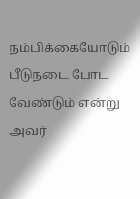நம்பிக்கையோடும் பீடுநடை போட வேண்டும் என்று அவர்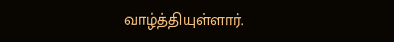வாழ்த்தியுள்ளார்.